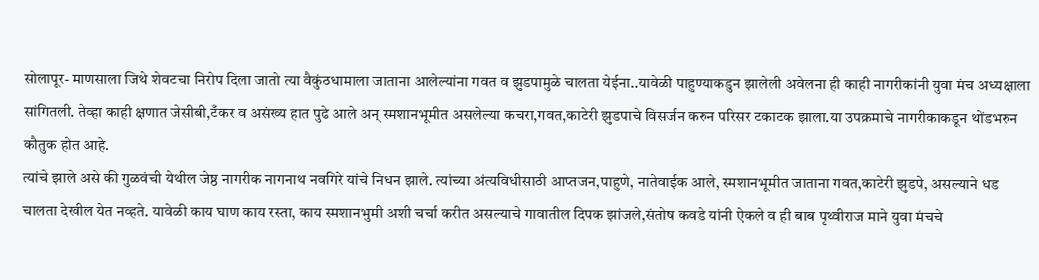सोलापूर- माणसाला जिथे शेवटचा निरोप दिला जातो त्या वैकुंठधामाला जाताना आलेल्यांना गवत व झुडपामुळे चालता येईना..यावेळी पाहुण्याकडुन झालेली अवेलना ही काही नागरीकांनी युवा मंच अध्यक्षाला सांगितली. तेव्हा काही क्षणात जेसीबी,टँकर व असंख्य हात पुढे आले अन् स्मशानभूमीत असलेल्या कचरा,गवत,काटेरी झुडपाचे विसर्जन करुन परिसर टकाटक झाला.या उपक्रमाचे नागरीकाकडून थोंडभरुन कौतुक होत आहे.
त्यांचे झाले असे की गुळवंची येथील जेष्ठ नागरीक नागनाथ नवगिरे यांचे निधन झाले. त्यांच्या अंत्यविधीसाठी आप्तजन,पाहुणे, नातेवाईक आले, स्मशानभूमीत जाताना गवत,काटेरी झुडपे, असल्याने धड चालता देखील येत नव्हते. यावेळी काय घाण काय रस्ता, काय स्मशानभुमी अशी चर्चा करीत असल्याचे गावातील दिपक झांजले,संतोष कवडे यांनी ऐकले व ही बाब पृथ्वीराज माने युवा मंचचे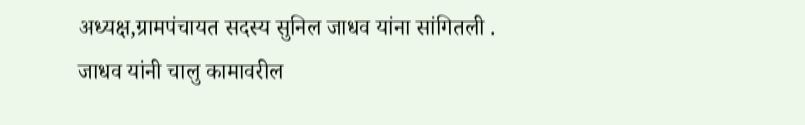अध्यक्ष,ग्रामपंचायत सदस्य सुनिल जाधव यांना सांगितली .
जाधव यांनी चालु कामावरील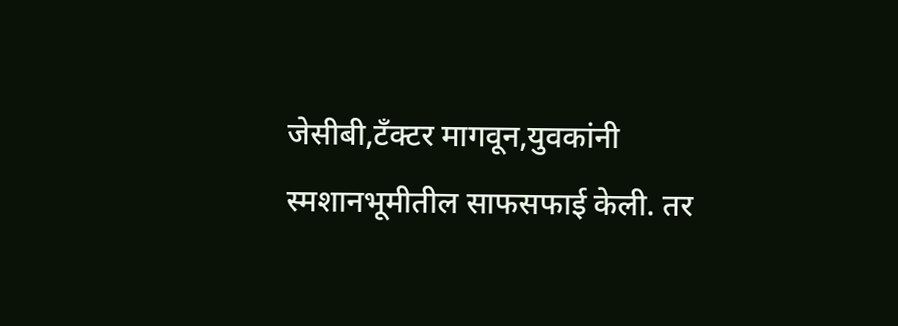जेसीबी,टँक्टर मागवून,युवकांनी स्मशानभूमीतील साफसफाई केली. तर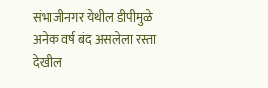संभाजीनगर येथील डीपीमुळे अनेक वर्ष बंद असलेला रस्ता देखील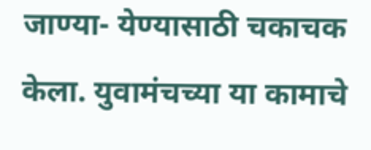जाण्या- येण्यासाठी चकाचक केला. युवामंचच्या या कामाचे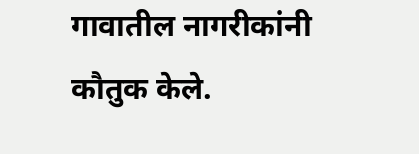गावातील नागरीकांनी कौतुक केले.